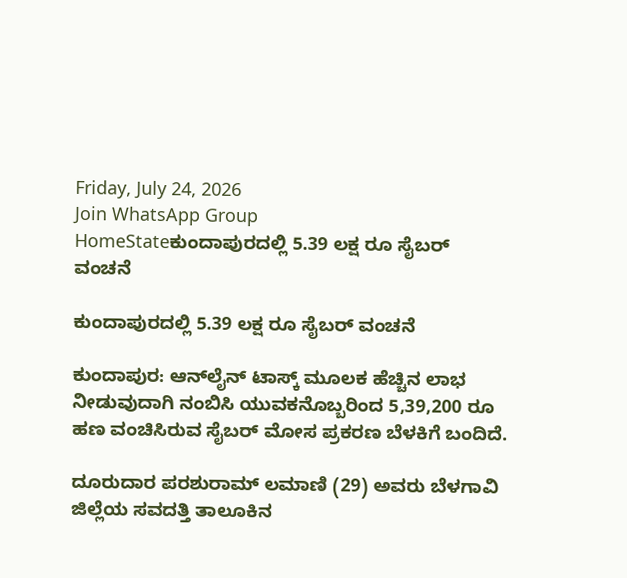Friday, July 24, 2026
Join WhatsApp Group
HomeStateಕುಂದಾಪುರದಲ್ಲಿ 5.39 ಲಕ್ಷ ರೂ ಸೈಬರ್ ವಂಚನೆ

ಕುಂದಾಪುರದಲ್ಲಿ 5.39 ಲಕ್ಷ ರೂ ಸೈಬರ್ ವಂಚನೆ

ಕುಂದಾಪುರ: ಆನ್‌ಲೈನ್ ಟಾಸ್ಕ್ ಮೂಲಕ ಹೆಚ್ಚಿನ ಲಾಭ ನೀಡುವುದಾಗಿ ನಂಬಿಸಿ ಯುವಕನೊಬ್ಬರಿಂದ 5,39,200 ರೂ ಹಣ ವಂಚಿಸಿರುವ ಸೈಬರ್ ಮೋಸ ಪ್ರಕರಣ ಬೆಳಕಿಗೆ ಬಂದಿದೆ.

ದೂರುದಾರ ಪರಶುರಾಮ್ ಲಮಾಣಿ (29) ಅವರು ಬೆಳಗಾವಿ ಜಿಲ್ಲೆಯ ಸವದತ್ತಿ ತಾಲೂಕಿನ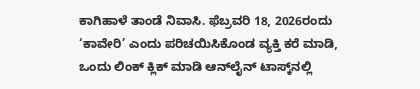ಕಾಗಿಹಾಳೆ ತಾಂಡೆ ನಿವಾಸಿ. ಫೆಬ್ರವರಿ 18, 2026ರಂದು ‘ಕಾವೇರಿ’ ಎಂದು ಪರಿಚಯಿಸಿಕೊಂಡ ವ್ಯಕ್ತಿ ಕರೆ ಮಾಡಿ, ಒಂದು ಲಿಂಕ್ ಕ್ಲಿಕ್ ಮಾಡಿ ಆನ್‌ಲೈನ್ ಟಾಸ್ಕ್‌ನಲ್ಲಿ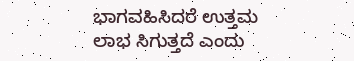ಭಾಗವಹಿಸಿದರೆ ಉತ್ತಮ ಲಾಭ ಸಿಗುತ್ತದೆ ಎಂದು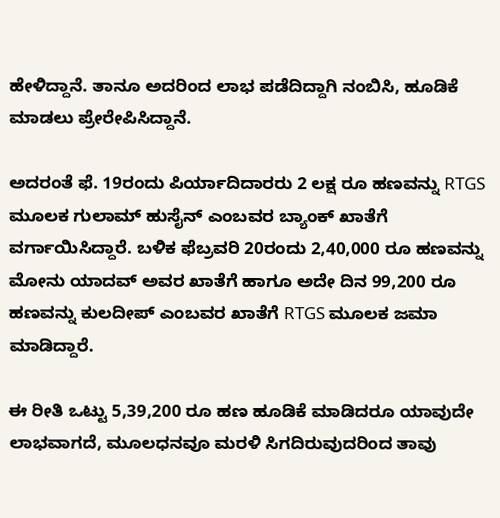ಹೇಳಿದ್ದಾನೆ. ತಾನೂ ಅದರಿಂದ ಲಾಭ ಪಡೆದಿದ್ದಾಗಿ ನಂಬಿಸಿ, ಹೂಡಿಕೆ ಮಾಡಲು ಪ್ರೇರೇಪಿಸಿದ್ದಾನೆ.

ಅದರಂತೆ ಫೆ. 19ರಂದು ಪಿರ್ಯಾದಿದಾರರು 2 ಲಕ್ಷ ರೂ ಹಣವನ್ನು RTGS ಮೂಲಕ ಗುಲಾಮ್ ಹುಸೈನ್ ಎಂಬವರ ಬ್ಯಾಂಕ್ ಖಾತೆಗೆ ವರ್ಗಾಯಿಸಿದ್ದಾರೆ. ಬಳಿಕ ಫೆಬ್ರವರಿ 20ರಂದು 2,40,000 ರೂ ಹಣವನ್ನು ಮೋನು ಯಾದವ್ ಅವರ ಖಾತೆಗೆ ಹಾಗೂ ಅದೇ ದಿನ 99,200 ರೂ ಹಣವನ್ನು ಕುಲದೀಪ್ ಎಂಬವರ ಖಾತೆಗೆ RTGS ಮೂಲಕ ಜಮಾ ಮಾಡಿದ್ದಾರೆ.

ಈ ರೀತಿ ಒಟ್ಟು 5,39,200 ರೂ ಹಣ ಹೂಡಿಕೆ ಮಾಡಿದರೂ ಯಾವುದೇ ಲಾಭವಾಗದೆ, ಮೂಲಧನವೂ ಮರಳಿ ಸಿಗದಿರುವುದರಿಂದ ತಾವು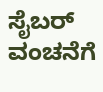ಸೈಬರ್ ವಂಚನೆಗೆ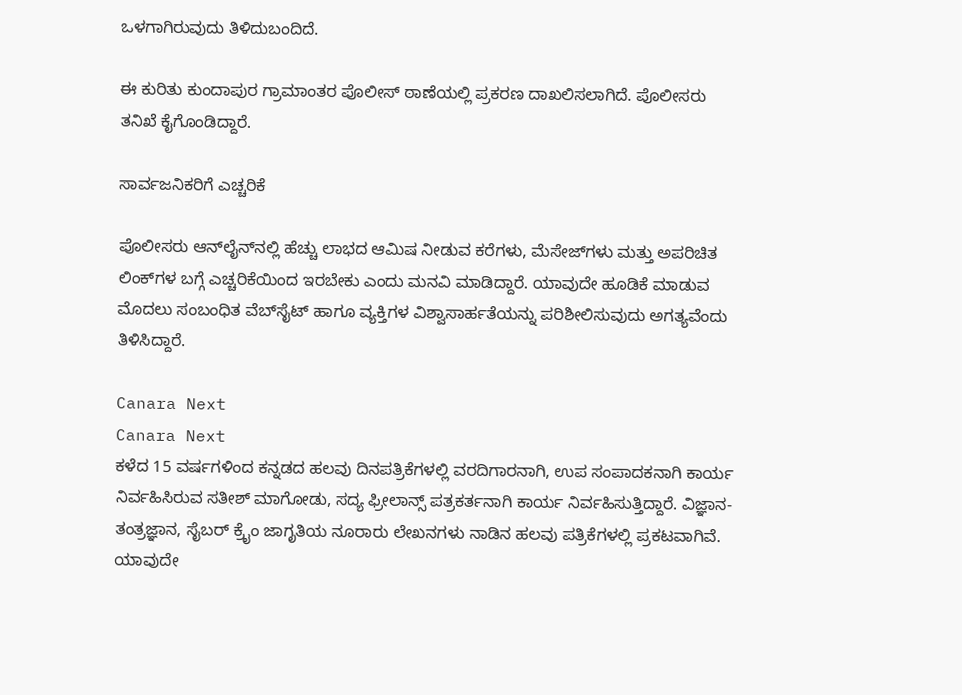ಒಳಗಾಗಿರುವುದು ತಿಳಿದುಬಂದಿದೆ.

ಈ ಕುರಿತು ಕುಂದಾಪುರ ಗ್ರಾಮಾಂತರ ಪೊಲೀಸ್ ಠಾಣೆಯಲ್ಲಿ ಪ್ರಕರಣ ದಾಖಲಿಸಲಾಗಿದೆ. ಪೊಲೀಸರು ತನಿಖೆ ಕೈಗೊಂಡಿದ್ದಾರೆ.

ಸಾರ್ವಜನಿಕರಿಗೆ ಎಚ್ಚರಿಕೆ

ಪೊಲೀಸರು ಆನ್‌ಲೈನ್‌ನಲ್ಲಿ ಹೆಚ್ಚು ಲಾಭದ ಆಮಿಷ ನೀಡುವ ಕರೆಗಳು, ಮೆಸೇಜ್‌ಗಳು ಮತ್ತು ಅಪರಿಚಿತ ಲಿಂಕ್‌ಗಳ ಬಗ್ಗೆ ಎಚ್ಚರಿಕೆಯಿಂದ ಇರಬೇಕು ಎಂದು ಮನವಿ ಮಾಡಿದ್ದಾರೆ. ಯಾವುದೇ ಹೂಡಿಕೆ ಮಾಡುವ ಮೊದಲು ಸಂಬಂಧಿತ ವೆಬ್‌ಸೈಟ್‌ ಹಾಗೂ ವ್ಯಕ್ತಿಗಳ ವಿಶ್ವಾಸಾರ್ಹತೆಯನ್ನು ಪರಿಶೀಲಿಸುವುದು ಅಗತ್ಯವೆಂದು ತಿಳಿಸಿದ್ದಾರೆ.

Canara Next
Canara Next
ಕಳೆದ 15 ವರ್ಷಗಳಿಂದ ಕನ್ನಡದ ಹಲವು ದಿನಪತ್ರಿಕೆಗಳಲ್ಲಿ ವರದಿಗಾರನಾಗಿ, ಉಪ ಸಂಪಾದಕನಾಗಿ ಕಾರ್ಯ ನಿರ್ವಹಿಸಿರುವ ಸತೀಶ್‌ ಮಾಗೋಡು, ಸದ್ಯ ಫ್ರೀಲಾನ್ಸ್‌ ಪತ್ರಕರ್ತನಾಗಿ ಕಾರ್ಯ ನಿರ್ವಹಿಸುತ್ತಿದ್ದಾರೆ. ವಿಜ್ಞಾನ-ತಂತ್ರಜ್ಞಾನ, ಸೈಬರ್‌ ಕ್ರೈಂ ಜಾಗೃತಿಯ ನೂರಾರು ಲೇಖನಗಳು ನಾಡಿನ ಹಲವು ಪತ್ರಿಕೆಗಳಲ್ಲಿ ಪ್ರಕಟವಾಗಿವೆ. ಯಾವುದೇ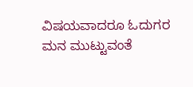ವಿಷಯವಾದರೂ ಓದುಗರ ಮನ ಮುಟ್ಟುವಂತೆ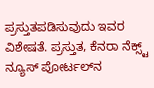ಪ್ರಸ್ತುತಪಡಿಸುವುದು ಇವರ ವಿಶೇಷತೆ. ಪ್ರಸ್ತುತ, ಕೆನರಾ ನೆಕ್ಸ್ಟ್‌ ನ್ಯೂಸ್‌ ಪೋರ್ಟಲ್‌ನ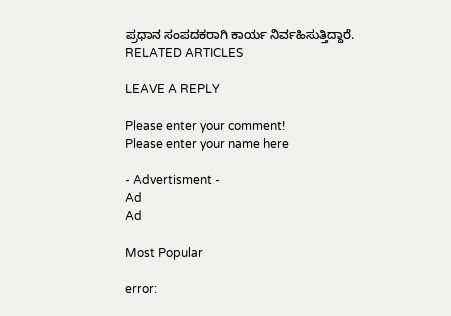ಪ್ರಧಾನ ಸಂಪದಕರಾಗಿ ಕಾರ್ಯ ನಿರ್ವಹಿಸುತ್ತಿದ್ದಾರೆ.
RELATED ARTICLES

LEAVE A REPLY

Please enter your comment!
Please enter your name here

- Advertisment -
Ad
Ad

Most Popular

error: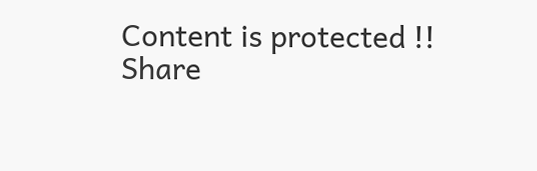Content is protected !!
Share